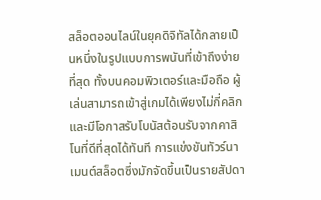สล็อตออนไลน์ในยุคดิจิทัลได้กลายเป็นหนึ่งในรูปแบบการพนันที่เข้าถึงง่ายที่สุด ทั้งบนคอมพิวเตอร์และมือถือ ผู้เล่นสามารถเข้าสู่เกมได้เพียงไม่กี่คลิกและมีโอกาสรับโบนัสต้อนรับจากคาสิโนที่ดีที่สุดได้ทันที การแข่งขันทัวร์นาเมนต์สล็อตซึ่งมักจัดขึ้นเป็นรายสัปดา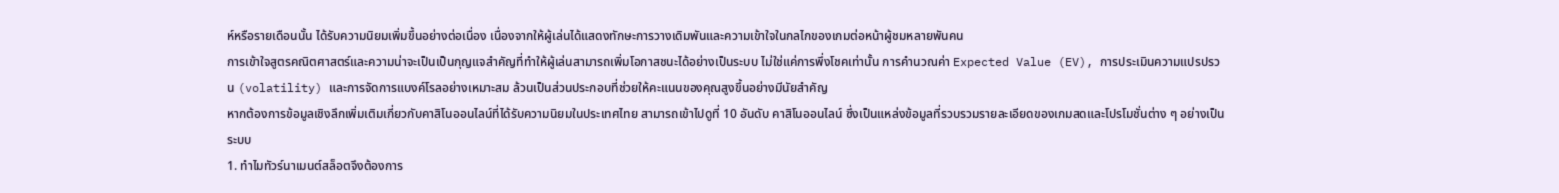ห์หรือรายเดือนนั้น ได้รับความนิยมเพิ่มขึ้นอย่างต่อเนื่อง เนื่องจากให้ผู้เล่นได้แสดงทักษะการวางเดิมพันและความเข้าใจในกลไกของเกมต่อหน้าผู้ชมหลายพันคน
การเข้าใจสูตรคณิตศาสตร์และความน่าจะเป็นเป็นกุญแจสำคัญที่ทำให้ผู้เล่นสามารถเพิ่มโอกาสชนะได้อย่างเป็นระบบ ไม่ใช่แค่การพึ่งโชคเท่านั้น การคำนวณค่า Expected Value (EV), การประเมินความแปรปรวน (volatility) และการจัดการแบงค์โรลอย่างเหมาะสม ล้วนเป็นส่วนประกอบที่ช่วยให้คะแนนของคุณสูงขึ้นอย่างมีนัยสำคัญ
หากต้องการข้อมูลเชิงลึกเพิ่มเติมเกี่ยวกับคาสิโนออนไลน์ที่ได้รับความนิยมในประเทศไทย สามารถเข้าไปดูที่ 10 อันดับ คาสิโนออนไลน์ ซึ่งเป็นแหล่งข้อมูลที่รวบรวมรายละเอียดของเกมสดและโปรโมชั่นต่าง ๆ อย่างเป็นระบบ
1. ทำไมทัวร์นาเมนต์สล็อตจึงต้องการ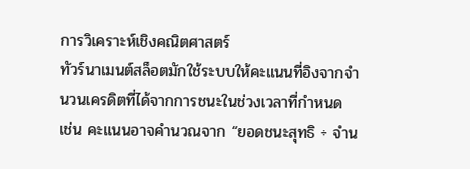การวิเคราะห์เชิงคณิตศาสตร์
ทัวร์นาเมนต์สล็อตมักใช้ระบบให้คะแนนที่อิงจากจำนวนเครดิตที่ได้จากการชนะในช่วงเวลาที่กำหนด เช่น คะแนนอาจคำนวณจาก “ยอดชนะสุทธิ ÷ จำน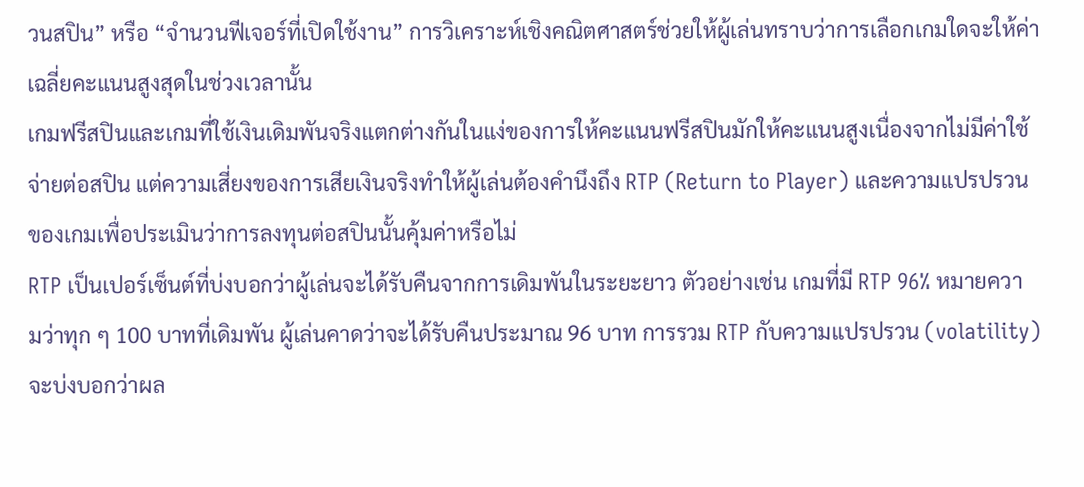วนสปิน” หรือ “จำนวนฟีเจอร์ที่เปิดใช้งาน” การวิเคราะห์เชิงคณิตศาสตร์ช่วยให้ผู้เล่นทราบว่าการเลือกเกมใดจะให้ค่าเฉลี่ยคะแนนสูงสุดในช่วงเวลานั้น
เกมฟรีสปินและเกมที่ใช้เงินเดิมพันจริงแตกต่างกันในแง่ของการให้คะแนนฟรีสปินมักให้คะแนนสูงเนื่องจากไม่มีค่าใช้จ่ายต่อสปิน แต่ความเสี่ยงของการเสียเงินจริงทำให้ผู้เล่นต้องคำนึงถึง RTP (Return to Player) และความแปรปรวนของเกมเพื่อประเมินว่าการลงทุนต่อสปินนั้นคุ้มค่าหรือไม่
RTP เป็นเปอร์เซ็นต์ที่บ่งบอกว่าผู้เล่นจะได้รับคืนจากการเดิมพันในระยะยาว ตัวอย่างเช่น เกมที่มี RTP 96% หมายความว่าทุก ๆ 100 บาทที่เดิมพัน ผู้เล่นคาดว่าจะได้รับคืนประมาณ 96 บาท การรวม RTP กับความแปรปรวน (volatility) จะบ่งบอกว่าผล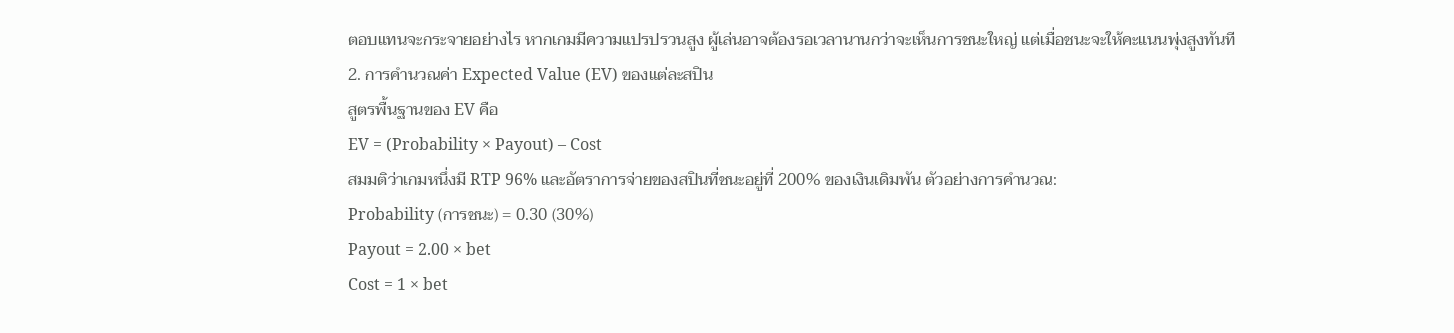ตอบแทนจะกระจายอย่างไร หากเกมมีความแปรปรวนสูง ผู้เล่นอาจต้องรอเวลานานกว่าจะเห็นการชนะใหญ่ แต่เมื่อชนะจะให้คะแนนพุ่งสูงทันที
2. การคำนวณค่า Expected Value (EV) ของแต่ละสปิน
สูตรพื้นฐานของ EV คือ
EV = (Probability × Payout) – Cost
สมมติว่าเกมหนึ่งมี RTP 96% และอัตราการจ่ายของสปินที่ชนะอยู่ที่ 200% ของเงินเดิมพัน ตัวอย่างการคำนวณ:
Probability (การชนะ) = 0.30 (30%)
Payout = 2.00 × bet
Cost = 1 × bet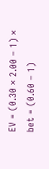EV = (0.30 × 2.00 – 1) × bet = (0.60 – 1)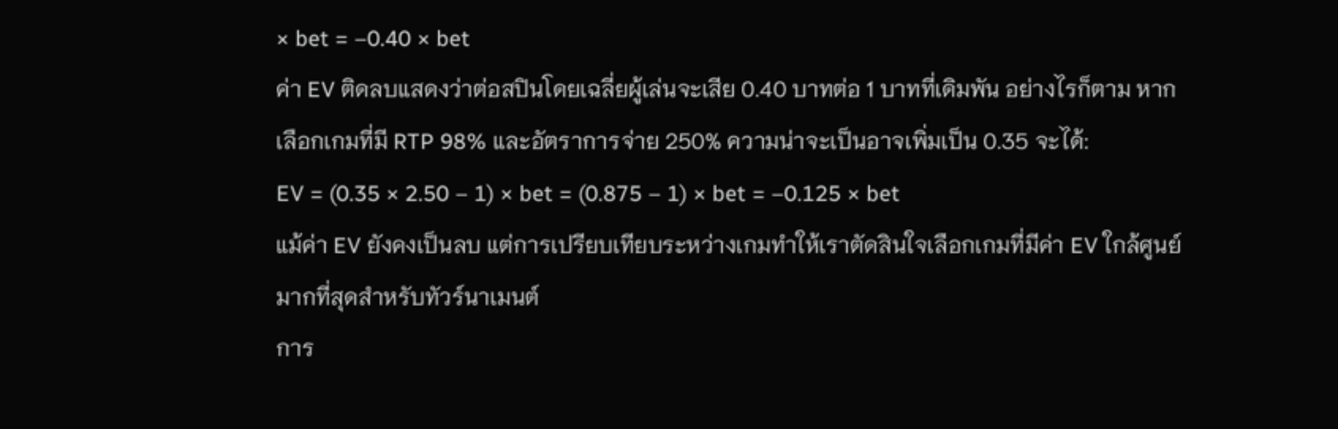× bet = –0.40 × bet
ค่า EV ติดลบแสดงว่าต่อสปินโดยเฉลี่ยผู้เล่นจะเสีย 0.40 บาทต่อ 1 บาทที่เดิมพัน อย่างไรก็ตาม หากเลือกเกมที่มี RTP 98% และอัตราการจ่าย 250% ความน่าจะเป็นอาจเพิ่มเป็น 0.35 จะได้:
EV = (0.35 × 2.50 – 1) × bet = (0.875 – 1) × bet = –0.125 × bet
แม้ค่า EV ยังคงเป็นลบ แต่การเปรียบเทียบระหว่างเกมทำให้เราตัดสินใจเลือกเกมที่มีค่า EV ใกล้ศูนย์มากที่สุดสำหรับทัวร์นาเมนต์
การ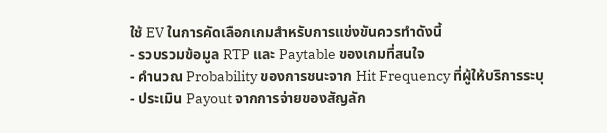ใช้ EV ในการคัดเลือกเกมสำหรับการแข่งขันควรทำดังนี้
- รวบรวมข้อมูล RTP และ Paytable ของเกมที่สนใจ
- คำนวณ Probability ของการชนะจาก Hit Frequency ที่ผู้ให้บริการระบุ
- ประเมิน Payout จากการจ่ายของสัญลัก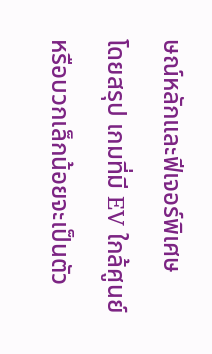ษณ์หลักและฟีเจอร์พิเศษ
โดยสรุป เกมที่มี EV ใกล้ศูนย์หรือบวกเล็กน้อยจะเป็นตัว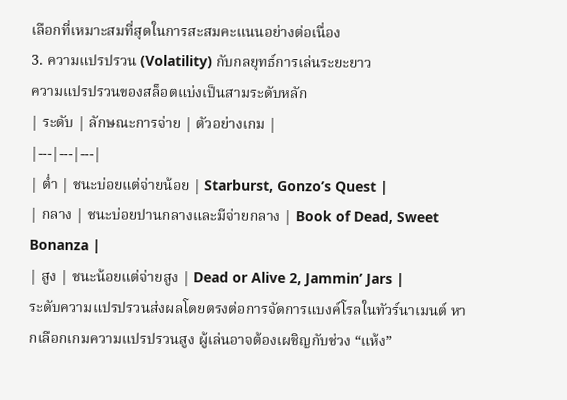เลือกที่เหมาะสมที่สุดในการสะสมคะแนนอย่างต่อเนื่อง
3. ความแปรปรวน (Volatility) กับกลยุทธ์การเล่นระยะยาว
ความแปรปรวนของสล็อตแบ่งเป็นสามระดับหลัก
| ระดับ | ลักษณะการจ่าย | ตัวอย่างเกม |
|---|---|---|
| ต่ำ | ชนะบ่อยแต่จ่ายน้อย | Starburst, Gonzo’s Quest |
| กลาง | ชนะบ่อยปานกลางและมีจ่ายกลาง | Book of Dead, Sweet Bonanza |
| สูง | ชนะน้อยแต่จ่ายสูง | Dead or Alive 2, Jammin’ Jars |
ระดับความแปรปรวนส่งผลโดยตรงต่อการจัดการแบงค์โรลในทัวร์นาเมนต์ หากเลือกเกมความแปรปรวนสูง ผู้เล่นอาจต้องเผชิญกับช่วง “แห้ง”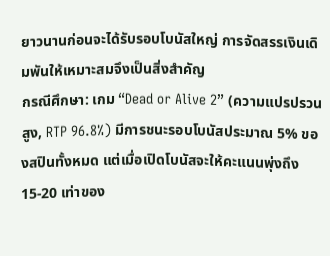ยาวนานก่อนจะได้รับรอบโบนัสใหญ่ การจัดสรรเงินเดิมพันให้เหมาะสมจึงเป็นสิ่งสำคัญ
กรณีศึกษา: เกม “Dead or Alive 2” (ความแปรปรวนสูง, RTP 96.8%) มีการชนะรอบโบนัสประมาณ 5% ของสปินทั้งหมด แต่เมื่อเปิดโบนัสจะให้คะแนนพุ่งถึง 15‑20 เท่าของ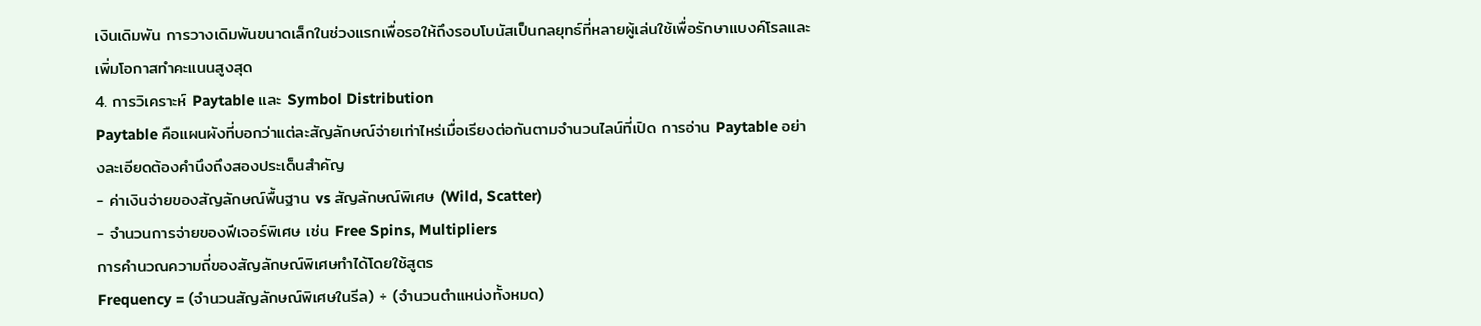เงินเดิมพัน การวางเดิมพันขนาดเล็กในช่วงแรกเพื่อรอให้ถึงรอบโบนัสเป็นกลยุทธ์ที่หลายผู้เล่นใช้เพื่อรักษาแบงค์โรลและเพิ่มโอกาสทำคะแนนสูงสุด
4. การวิเคราะห์ Paytable และ Symbol Distribution
Paytable คือแผนผังที่บอกว่าแต่ละสัญลักษณ์จ่ายเท่าไหร่เมื่อเรียงต่อกันตามจำนวนไลน์ที่เปิด การอ่าน Paytable อย่างละเอียดต้องคำนึงถึงสองประเด็นสำคัญ
- ค่าเงินจ่ายของสัญลักษณ์พื้นฐาน vs สัญลักษณ์พิเศษ (Wild, Scatter)
- จำนวนการจ่ายของฟีเจอร์พิเศษ เช่น Free Spins, Multipliers
การคำนวณความถี่ของสัญลักษณ์พิเศษทำได้โดยใช้สูตร
Frequency = (จำนวนสัญลักษณ์พิเศษในรีล) ÷ (จำนวนตำแหน่งทั้งหมด)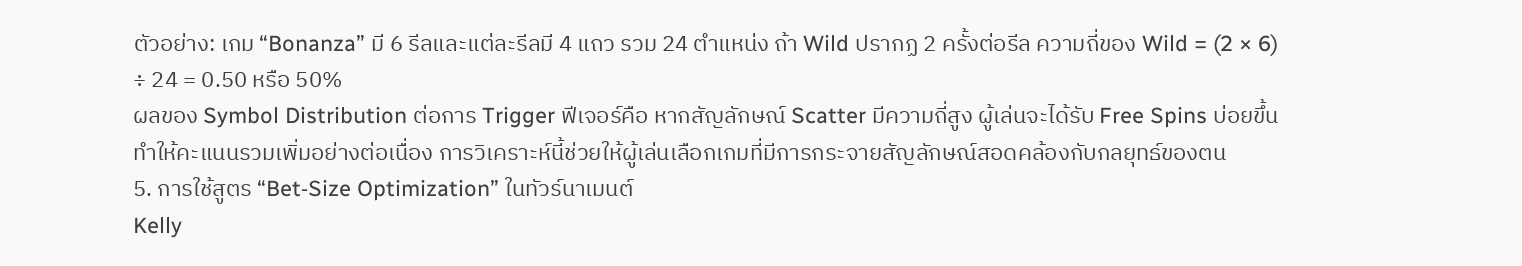ตัวอย่าง: เกม “Bonanza” มี 6 รีลและแต่ละรีลมี 4 แถว รวม 24 ตำแหน่ง ถ้า Wild ปรากฏ 2 ครั้งต่อรีล ความถี่ของ Wild = (2 × 6) ÷ 24 = 0.50 หรือ 50%
ผลของ Symbol Distribution ต่อการ Trigger ฟีเจอร์คือ หากสัญลักษณ์ Scatter มีความถี่สูง ผู้เล่นจะได้รับ Free Spins บ่อยขึ้น ทำให้คะแนนรวมเพิ่มอย่างต่อเนื่อง การวิเคราะห์นี้ช่วยให้ผู้เล่นเลือกเกมที่มีการกระจายสัญลักษณ์สอดคล้องกับกลยุทธ์ของตน
5. การใช้สูตร “Bet‑Size Optimization” ในทัวร์นาเมนต์
Kelly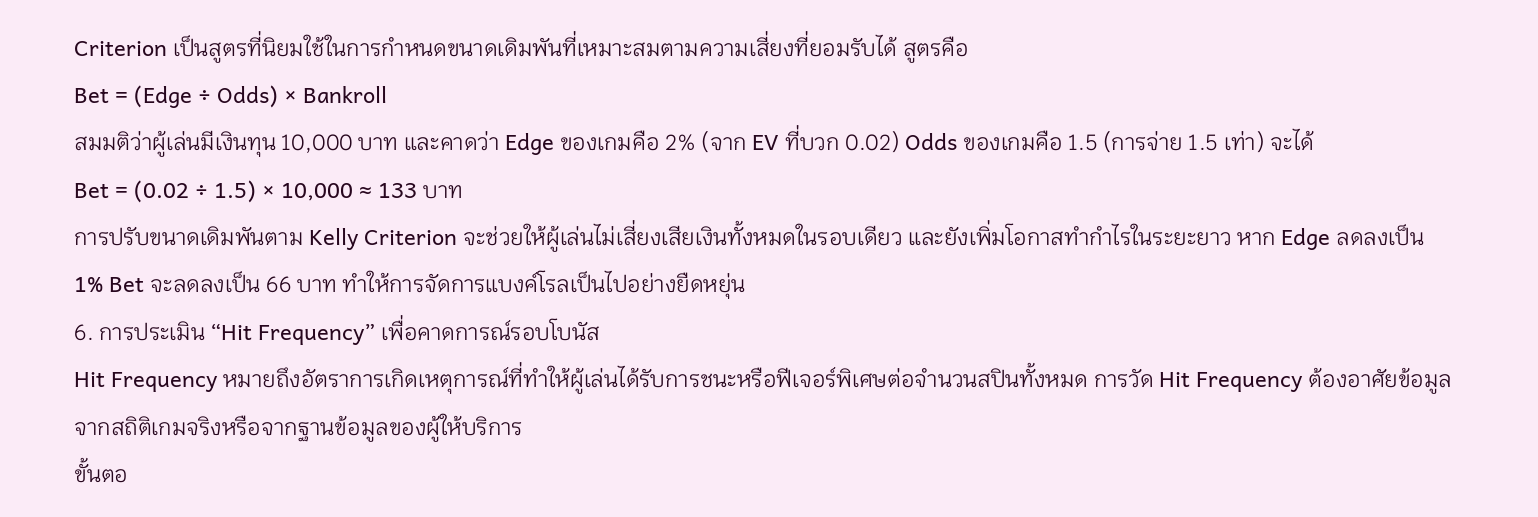Criterion เป็นสูตรที่นิยมใช้ในการกำหนดขนาดเดิมพันที่เหมาะสมตามความเสี่ยงที่ยอมรับได้ สูตรคือ
Bet = (Edge ÷ Odds) × Bankroll
สมมติว่าผู้เล่นมีเงินทุน 10,000 บาท และคาดว่า Edge ของเกมคือ 2% (จาก EV ที่บวก 0.02) Odds ของเกมคือ 1.5 (การจ่าย 1.5 เท่า) จะได้
Bet = (0.02 ÷ 1.5) × 10,000 ≈ 133 บาท
การปรับขนาดเดิมพันตาม Kelly Criterion จะช่วยให้ผู้เล่นไม่เสี่ยงเสียเงินทั้งหมดในรอบเดียว และยังเพิ่มโอกาสทำกำไรในระยะยาว หาก Edge ลดลงเป็น 1% Bet จะลดลงเป็น 66 บาท ทำให้การจัดการแบงค์โรลเป็นไปอย่างยืดหยุ่น
6. การประเมิน “Hit Frequency” เพื่อคาดการณ์รอบโบนัส
Hit Frequency หมายถึงอัตราการเกิดเหตุการณ์ที่ทำให้ผู้เล่นได้รับการชนะหรือฟีเจอร์พิเศษต่อจำนวนสปินทั้งหมด การวัด Hit Frequency ต้องอาศัยข้อมูลจากสถิติเกมจริงหรือจากฐานข้อมูลของผู้ให้บริการ
ขั้นตอ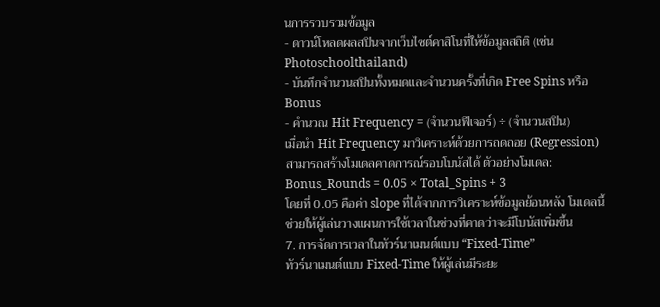นการรวบรวมข้อมูล
- ดาวน์โหลดผลสปินจากเว็บไซต์คาสิโนที่ให้ข้อมูลสถิติ (เช่น Photoschoolthailand)
- บันทึกจำนวนสปินทั้งหมดและจำนวนครั้งที่เกิด Free Spins หรือ Bonus
- คำนวณ Hit Frequency = (จำนวนฟีเจอร์) ÷ (จำนวนสปิน)
เมื่อนำ Hit Frequency มาวิเคราะห์ด้วยการถดถอย (Regression) สามารถสร้างโมเดลคาดการณ์รอบโบนัสได้ ตัวอย่างโมเดล:
Bonus_Rounds = 0.05 × Total_Spins + 3
โดยที่ 0.05 คือค่า slope ที่ได้จากการวิเคราะห์ข้อมูลย้อนหลัง โมเดลนี้ช่วยให้ผู้เล่นวางแผนการใช้เวลาในช่วงที่คาดว่าจะมีโบนัสเพิ่มขึ้น
7. การจัดการเวลาในทัวร์นาเมนต์แบบ “Fixed‑Time”
ทัวร์นาเมนต์แบบ Fixed‑Time ให้ผู้เล่นมีระยะ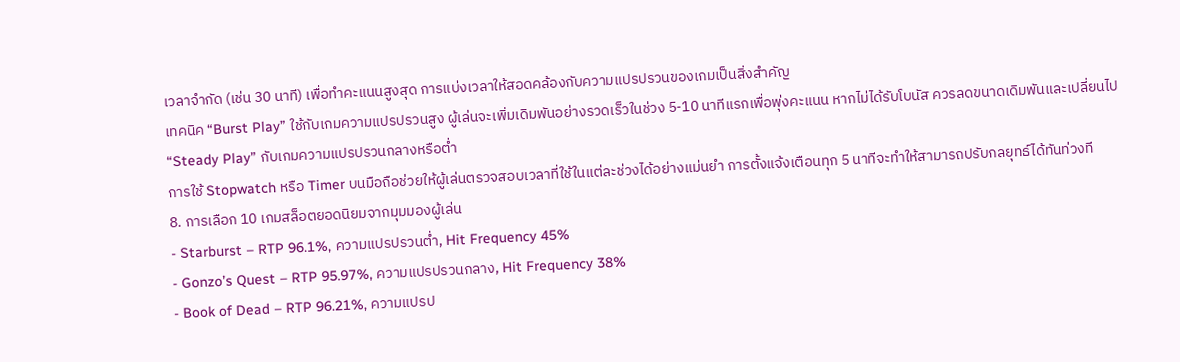เวลาจำกัด (เช่น 30 นาที) เพื่อทำคะแนนสูงสุด การแบ่งเวลาให้สอดคล้องกับความแปรปรวนของเกมเป็นสิ่งสำคัญ
เทคนิค “Burst Play” ใช้กับเกมความแปรปรวนสูง ผู้เล่นจะเพิ่มเดิมพันอย่างรวดเร็วในช่วง 5‑10 นาทีแรกเพื่อพุ่งคะแนน หากไม่ได้รับโบนัส ควรลดขนาดเดิมพันและเปลี่ยนไป “Steady Play” กับเกมความแปรปรวนกลางหรือต่ำ
การใช้ Stopwatch หรือ Timer บนมือถือช่วยให้ผู้เล่นตรวจสอบเวลาที่ใช้ในแต่ละช่วงได้อย่างแม่นยำ การตั้งแจ้งเตือนทุก 5 นาทีจะทำให้สามารถปรับกลยุทธ์ได้ทันท่วงที
8. การเลือก 10 เกมสล็อตยอดนิยมจากมุมมองผู้เล่น
- Starburst – RTP 96.1%, ความแปรปรวนต่ำ, Hit Frequency 45%
- Gonzo’s Quest – RTP 95.97%, ความแปรปรวนกลาง, Hit Frequency 38%
- Book of Dead – RTP 96.21%, ความแปรป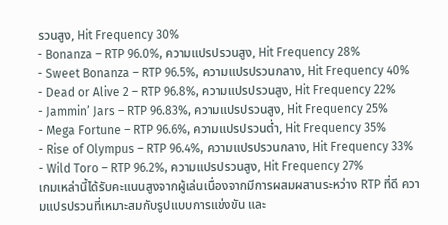รวนสูง, Hit Frequency 30%
- Bonanza – RTP 96.0%, ความแปรปรวนสูง, Hit Frequency 28%
- Sweet Bonanza – RTP 96.5%, ความแปรปรวนกลาง, Hit Frequency 40%
- Dead or Alive 2 – RTP 96.8%, ความแปรปรวนสูง, Hit Frequency 22%
- Jammin’ Jars – RTP 96.83%, ความแปรปรวนสูง, Hit Frequency 25%
- Mega Fortune – RTP 96.6%, ความแปรปรวนต่ำ, Hit Frequency 35%
- Rise of Olympus – RTP 96.4%, ความแปรปรวนกลาง, Hit Frequency 33%
- Wild Toro – RTP 96.2%, ความแปรปรวนสูง, Hit Frequency 27%
เกมเหล่านี้ได้รับคะแนนสูงจากผู้เล่นเนื่องจากมีการผสมผสานระหว่าง RTP ที่ดี ความแปรปรวนที่เหมาะสมกับรูปแบบการแข่งขัน และ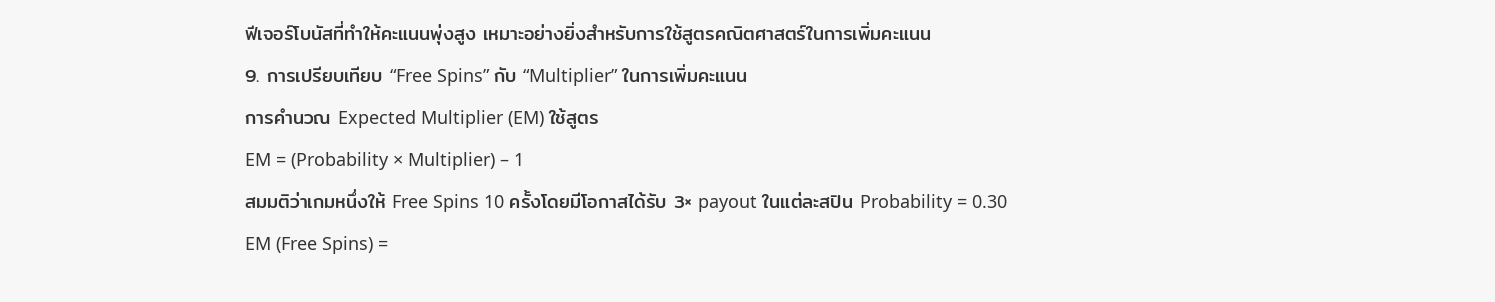ฟีเจอร์โบนัสที่ทำให้คะแนนพุ่งสูง เหมาะอย่างยิ่งสำหรับการใช้สูตรคณิตศาสตร์ในการเพิ่มคะแนน
9. การเปรียบเทียบ “Free Spins” กับ “Multiplier” ในการเพิ่มคะแนน
การคำนวณ Expected Multiplier (EM) ใช้สูตร
EM = (Probability × Multiplier) – 1
สมมติว่าเกมหนึ่งให้ Free Spins 10 ครั้งโดยมีโอกาสได้รับ 3× payout ในแต่ละสปิน Probability = 0.30
EM (Free Spins) =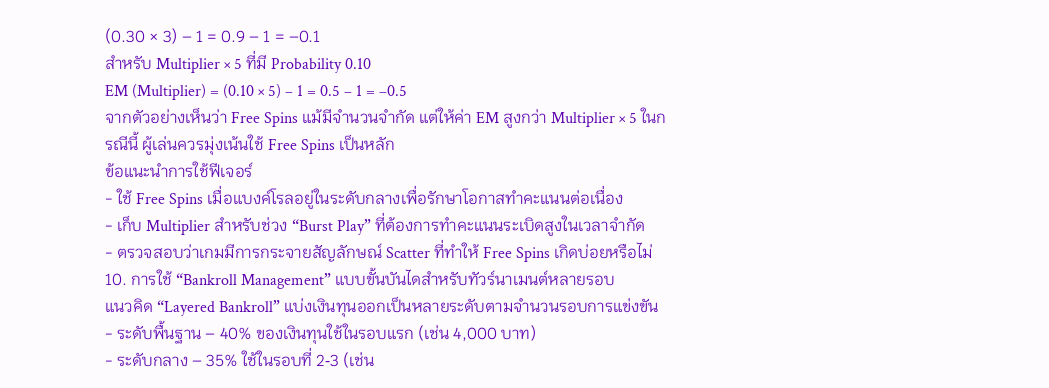(0.30 × 3) – 1 = 0.9 – 1 = –0.1
สำหรับ Multiplier × 5 ที่มี Probability 0.10
EM (Multiplier) = (0.10 × 5) – 1 = 0.5 – 1 = –0.5
จากตัวอย่างเห็นว่า Free Spins แม้มีจำนวนจำกัด แต่ให้ค่า EM สูงกว่า Multiplier × 5 ในกรณีนี้ ผู้เล่นควรมุ่งเน้นใช้ Free Spins เป็นหลัก
ข้อแนะนำการใช้ฟีเจอร์
- ใช้ Free Spins เมื่อแบงค์โรลอยู่ในระดับกลางเพื่อรักษาโอกาสทำคะแนนต่อเนื่อง
- เก็บ Multiplier สำหรับช่วง “Burst Play” ที่ต้องการทำคะแนนระเบิดสูงในเวลาจำกัด
- ตรวจสอบว่าเกมมีการกระจายสัญลักษณ์ Scatter ที่ทำให้ Free Spins เกิดบ่อยหรือไม่
10. การใช้ “Bankroll Management” แบบขั้นบันไดสำหรับทัวร์นาเมนต์หลายรอบ
แนวคิด “Layered Bankroll” แบ่งเงินทุนออกเป็นหลายระดับตามจำนวนรอบการแข่งขัน
- ระดับพื้นฐาน – 40% ของเงินทุนใช้ในรอบแรก (เช่น 4,000 บาท)
- ระดับกลาง – 35% ใช้ในรอบที่ 2‑3 (เช่น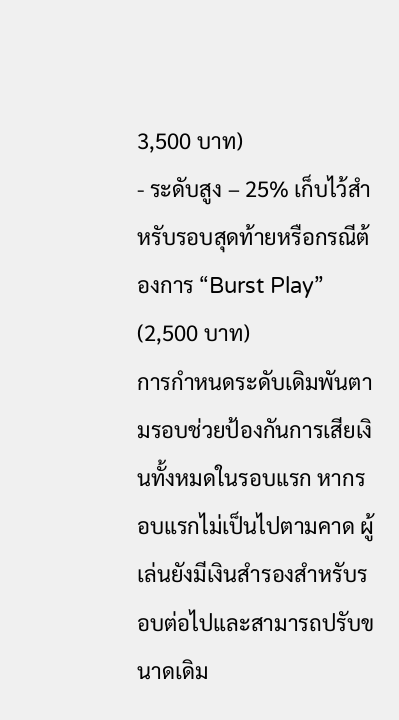3,500 บาท)
- ระดับสูง – 25% เก็บไว้สำหรับรอบสุดท้ายหรือกรณีต้องการ “Burst Play” (2,500 บาท)
การกำหนดระดับเดิมพันตามรอบช่วยป้องกันการเสียเงินทั้งหมดในรอบแรก หากรอบแรกไม่เป็นไปตามคาด ผู้เล่นยังมีเงินสำรองสำหรับรอบต่อไปและสามารถปรับขนาดเดิม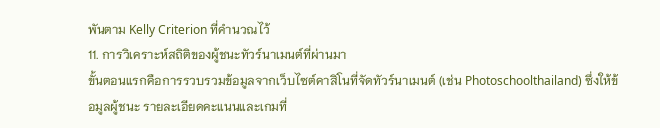พันตาม Kelly Criterion ที่คำนวณไว้
11. การวิเคราะห์สถิติของผู้ชนะทัวร์นาเมนต์ที่ผ่านมา
ขั้นตอนแรกคือการรวบรวมข้อมูลจากเว็บไซต์คาสิโนที่จัดทัวร์นาเมนต์ (เช่น Photoschoolthailand) ซึ่งให้ข้อมูลผู้ชนะ รายละเอียดคะแนนและเกมที่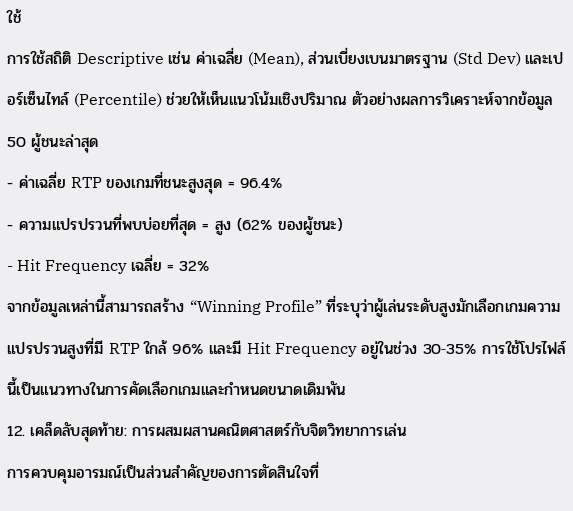ใช้
การใช้สถิติ Descriptive เช่น ค่าเฉลี่ย (Mean), ส่วนเบี่ยงเบนมาตรฐาน (Std Dev) และเปอร์เซ็นไทล์ (Percentile) ช่วยให้เห็นแนวโน้มเชิงปริมาณ ตัวอย่างผลการวิเคราะห์จากข้อมูล 50 ผู้ชนะล่าสุด
- ค่าเฉลี่ย RTP ของเกมที่ชนะสูงสุด = 96.4%
- ความแปรปรวนที่พบบ่อยที่สุด = สูง (62% ของผู้ชนะ)
- Hit Frequency เฉลี่ย = 32%
จากข้อมูลเหล่านี้สามารถสร้าง “Winning Profile” ที่ระบุว่าผู้เล่นระดับสูงมักเลือกเกมความแปรปรวนสูงที่มี RTP ใกล้ 96% และมี Hit Frequency อยู่ในช่วง 30‑35% การใช้โปรไฟล์นี้เป็นแนวทางในการคัดเลือกเกมและกำหนดขนาดเดิมพัน
12. เคล็ดลับสุดท้าย: การผสมผสานคณิตศาสตร์กับจิตวิทยาการเล่น
การควบคุมอารมณ์เป็นส่วนสำคัญของการตัดสินใจที่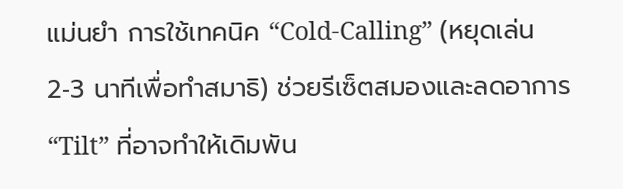แม่นยำ การใช้เทคนิค “Cold‑Calling” (หยุดเล่น 2‑3 นาทีเพื่อทำสมาธิ) ช่วยรีเซ็ตสมองและลดอาการ “Tilt” ที่อาจทำให้เดิมพัน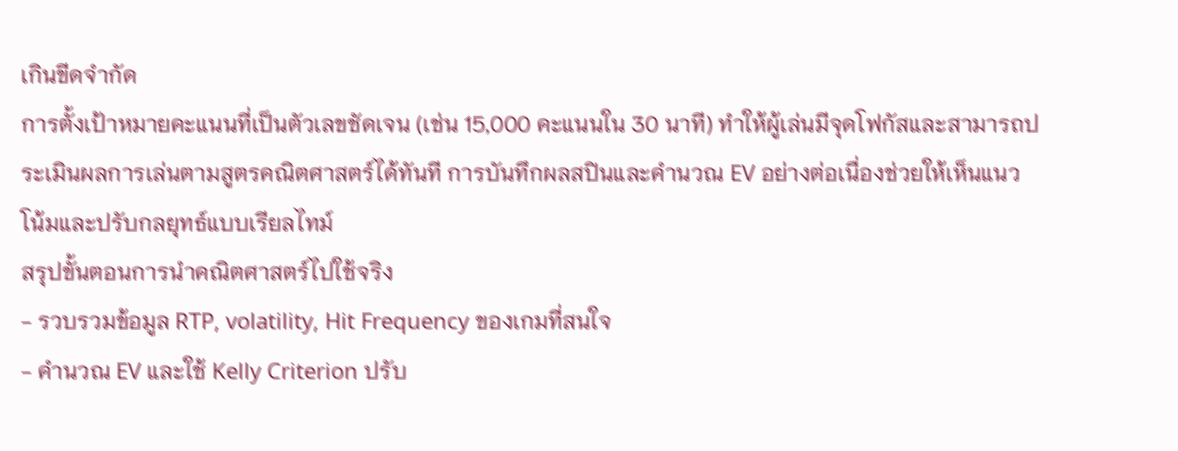เกินขีดจำกัด
การตั้งเป้าหมายคะแนนที่เป็นตัวเลขชัดเจน (เช่น 15,000 คะแนนใน 30 นาที) ทำให้ผู้เล่นมีจุดโฟกัสและสามารถประเมินผลการเล่นตามสูตรคณิตศาสตร์ได้ทันที การบันทึกผลสปินและคำนวณ EV อย่างต่อเนื่องช่วยให้เห็นแนวโน้มและปรับกลยุทธ์แบบเรียลไทม์
สรุปขั้นตอนการนำคณิตศาสตร์ไปใช้จริง
- รวบรวมข้อมูล RTP, volatility, Hit Frequency ของเกมที่สนใจ
- คำนวณ EV และใช้ Kelly Criterion ปรับ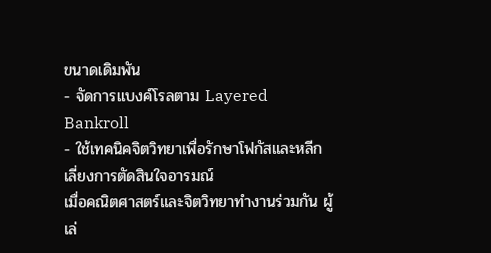ขนาดเดิมพัน
- จัดการแบงค์โรลตาม Layered Bankroll
- ใช้เทคนิคจิตวิทยาเพื่อรักษาโฟกัสและหลีกเลี่ยงการตัดสินใจอารมณ์
เมื่อคณิตศาสตร์และจิตวิทยาทำงานร่วมกัน ผู้เล่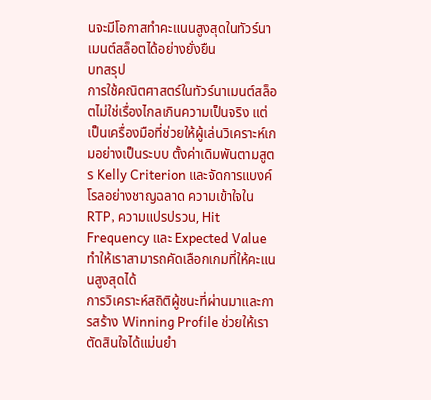นจะมีโอกาสทำคะแนนสูงสุดในทัวร์นาเมนต์สล็อตได้อย่างยั่งยืน
บทสรุป
การใช้คณิตศาสตร์ในทัวร์นาเมนต์สล็อตไม่ใช่เรื่องไกลเกินความเป็นจริง แต่เป็นเครื่องมือที่ช่วยให้ผู้เล่นวิเคราะห์เกมอย่างเป็นระบบ ตั้งค่าเดิมพันตามสูตร Kelly Criterion และจัดการแบงค์โรลอย่างชาญฉลาด ความเข้าใจใน RTP, ความแปรปรวน, Hit Frequency และ Expected Value ทำให้เราสามารถคัดเลือกเกมที่ให้คะแนนสูงสุดได้
การวิเคราะห์สถิติผู้ชนะที่ผ่านมาและการสร้าง Winning Profile ช่วยให้เราตัดสินใจได้แม่นยำ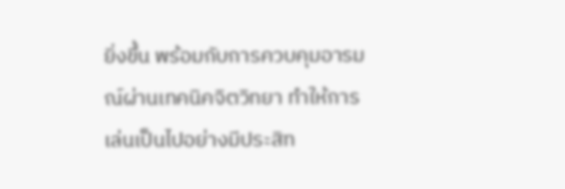ยิ่งขึ้น พร้อมกับการควบคุมอารมณ์ผ่านเทคนิคจิตวิทยา ทำให้การเล่นเป็นไปอย่างมีประสิท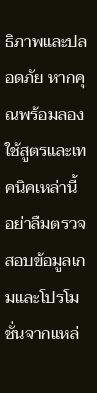ธิภาพและปลอดภัย หากคุณพร้อมลองใช้สูตรและเทคนิคเหล่านี้ อย่าลืมตรวจสอบข้อมูลเกมและโปรโมชั่นจากแหล่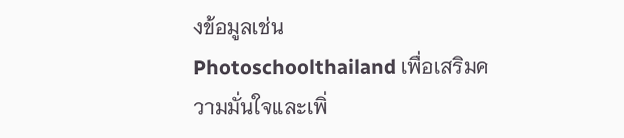งข้อมูลเช่น Photoschoolthailand เพื่อเสริมความมั่นใจและเพิ่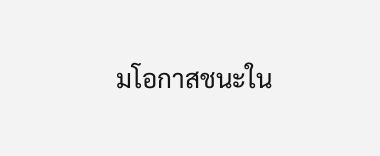มโอกาสชนะใน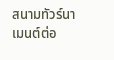สนามทัวร์นาเมนต์ต่อ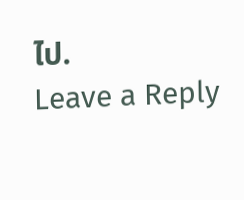ไป.
Leave a Reply